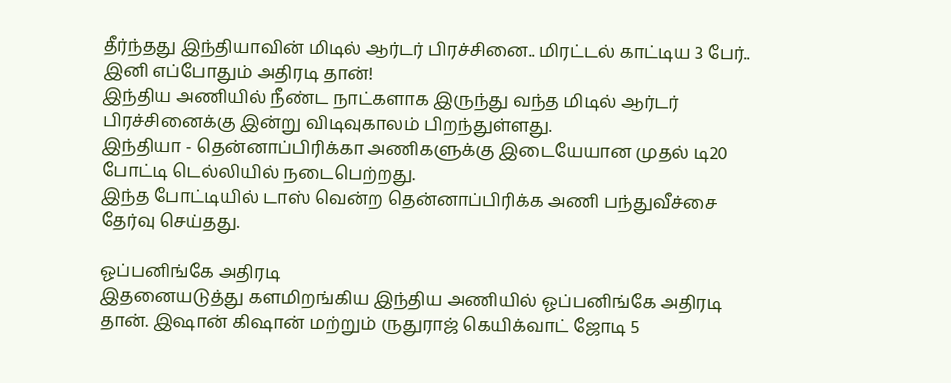தீர்ந்தது இந்தியாவின் மிடில் ஆர்டர் பிரச்சினை.. மிரட்டல் காட்டிய 3 பேர்.. இனி எப்போதும் அதிரடி தான்!
இந்திய அணியில் நீண்ட நாட்களாக இருந்து வந்த மிடில் ஆர்டர் பிரச்சினைக்கு இன்று விடிவுகாலம் பிறந்துள்ளது.
இந்தியா - தென்னாப்பிரிக்கா அணிகளுக்கு இடையேயான முதல் டி20 போட்டி டெல்லியில் நடைபெற்றது.
இந்த போட்டியில் டாஸ் வென்ற தென்னாப்பிரிக்க அணி பந்துவீச்சை தேர்வு செய்தது.

ஓப்பனிங்கே அதிரடி
இதனையடுத்து களமிறங்கிய இந்திய அணியில் ஓப்பனிங்கே அதிரடி தான். இஷான் கிஷான் மற்றும் ருதுராஜ் கெயிக்வாட் ஜோடி 5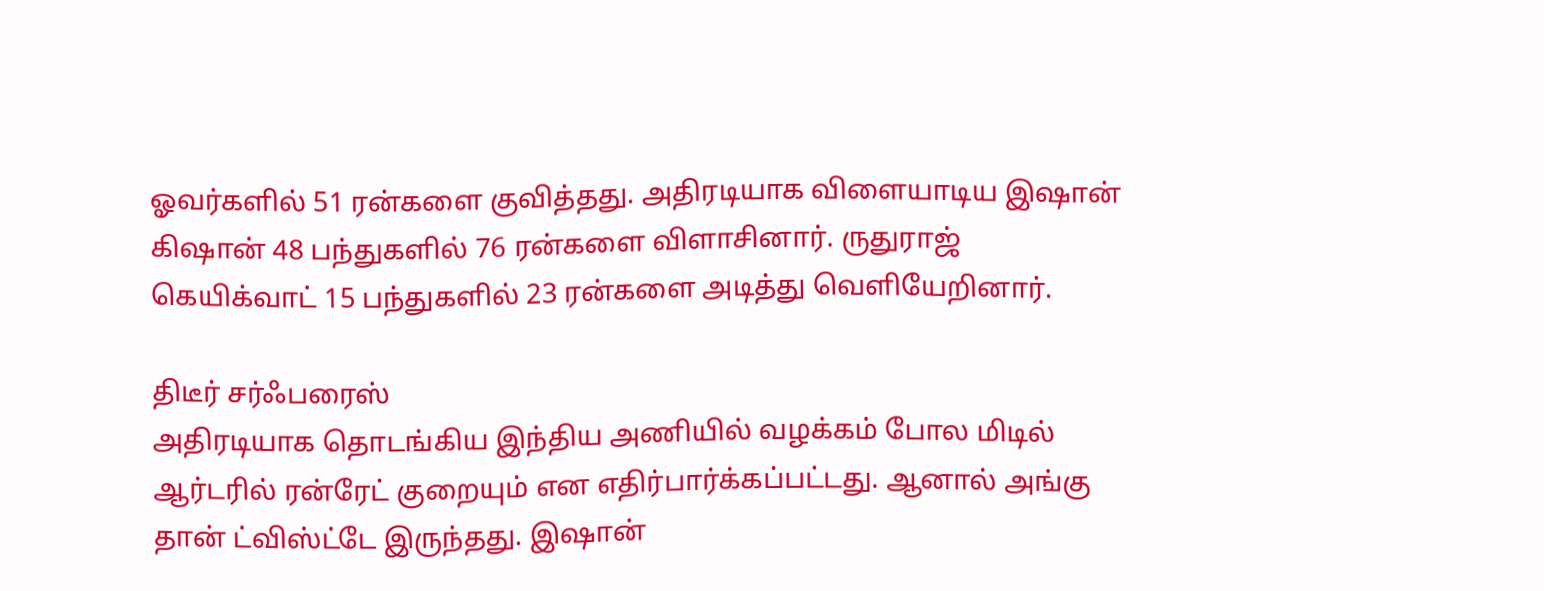ஓவர்களில் 51 ரன்களை குவித்தது. அதிரடியாக விளையாடிய இஷான் கிஷான் 48 பந்துகளில் 76 ரன்களை விளாசினார். ருதுராஜ் கெயிக்வாட் 15 பந்துகளில் 23 ரன்களை அடித்து வெளியேறினார்.

திடீர் சர்ஃபரைஸ்
அதிரடியாக தொடங்கிய இந்திய அணியில் வழக்கம் போல மிடில் ஆர்டரில் ரன்ரேட் குறையும் என எதிர்பார்க்கப்பட்டது. ஆனால் அங்கு தான் ட்விஸ்ட்டே இருந்தது. இஷான்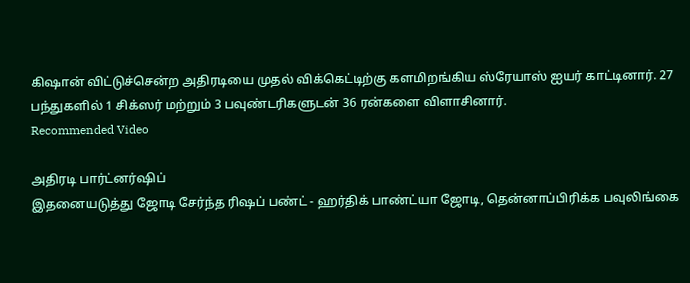கிஷான் விட்டுச்சென்ற அதிரடியை முதல் விக்கெட்டிற்கு களமிறங்கிய ஸ்ரேயாஸ் ஐயர் காட்டினார். 27 பந்துகளில் 1 சிக்ஸர் மற்றும் 3 பவுண்டரிகளுடன் 36 ரன்களை விளாசினார்.
Recommended Video

அதிரடி பார்ட்னர்ஷிப்
இதனையடுத்து ஜோடி சேர்ந்த ரிஷப் பண்ட் - ஹர்திக் பாண்ட்யா ஜோடி, தென்னாப்பிரிக்க பவுலிங்கை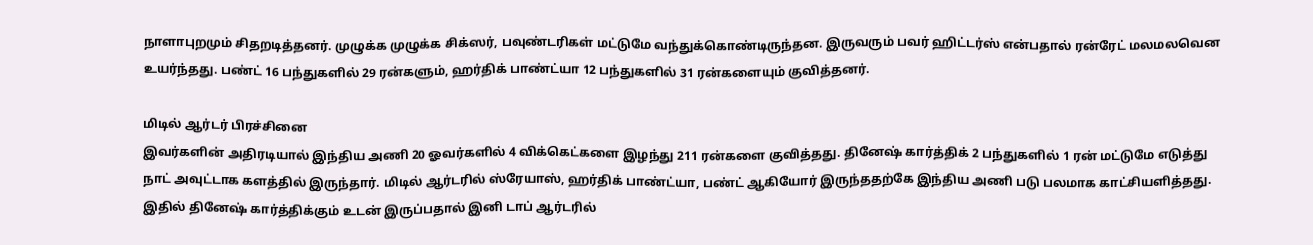நாளாபுறமும் சிதறடித்தனர். முழுக்க முழுக்க சிக்ஸர், பவுண்டரிகள் மட்டுமே வந்துக்கொண்டிருந்தன. இருவரும் பவர் ஹிட்டர்ஸ் என்பதால் ரன்ரேட் மலமலவென உயர்ந்தது. பண்ட் 16 பந்துகளில் 29 ரன்களும், ஹர்திக் பாண்ட்யா 12 பந்துகளில் 31 ரன்களையும் குவித்தனர்.

மிடில் ஆர்டர் பிரச்சினை
இவர்களின் அதிரடியால் இந்திய அணி 20 ஓவர்களில் 4 விக்கெட்களை இழந்து 211 ரன்களை குவித்தது. தினேஷ் கார்த்திக் 2 பந்துகளில் 1 ரன் மட்டுமே எடுத்து நாட் அவுட்டாக களத்தில் இருந்தார். மிடில் ஆர்டரில் ஸ்ரேயாஸ், ஹர்திக் பாண்ட்யா, பண்ட் ஆகியோர் இருந்ததற்கே இந்திய அணி படு பலமாக காட்சியளித்தது. இதில் தினேஷ் கார்த்திக்கும் உடன் இருப்பதால் இனி டாப் ஆர்டரில்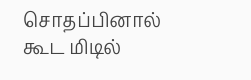சொதப்பினால் கூட மிடில்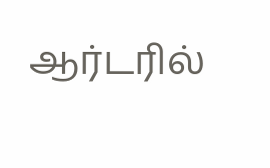ஆர்டரில்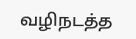வழிநடத்த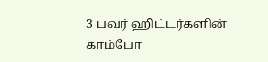3 பவர் ஹிட்டர்களின் காம்போ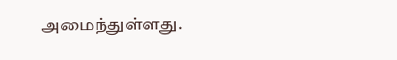அமைந்துள்ளது.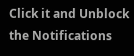Click it and Unblock the Notifications